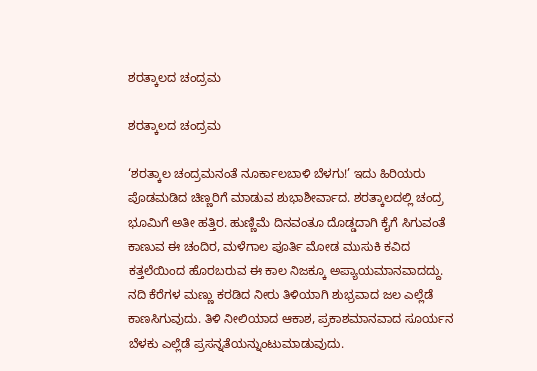ಶರತ್ಕಾಲದ ಚಂದ್ರಮ

ಶರತ್ಕಾಲದ ಚಂದ್ರಮ

‘ಶರತ್ಕಾಲ ಚಂದ್ರಮನಂತೆ ನೂರ್ಕಾಲಬಾಳಿ ಬೆಳಗು!’ ಇದು ಹಿರಿಯರು ಪೊಡಮಡಿದ ಚಿಣ್ಣರಿಗೆ ಮಾಡುವ ಶುಭಾಶೀರ್ವಾದ. ಶರತ್ಕಾಲದಲ್ಲಿ ಚಂದ್ರ ಭೂಮಿಗೆ ಅತೀ ಹತ್ತಿರ. ಹುಣ್ಣಿಮೆ ದಿನವಂತೂ ದೊಡ್ಡದಾಗಿ ಕೈಗೆ ಸಿಗುವಂತೆ ಕಾಣುವ ಈ ಚಂದಿರ, ಮಳೆಗಾಲ ಪೂರ್ತಿ ಮೋಡ ಮುಸುಕಿ ಕವಿದ ಕತ್ತಲೆಯಿಂದ ಹೊರಬರುವ ಈ ಕಾಲ ನಿಜಕ್ಕೂ ಅಪ್ಯಾಯಮಾನವಾದದ್ದು. ನದಿ ಕೆರೆಗಳ ಮಣ್ಣು ಕರಡಿದ ನೀರು ತಿಳಿಯಾಗಿ ಶುಭ್ರವಾದ ಜಲ ಎಲ್ಲೆಡೆ ಕಾಣಸಿಗುವುದು. ತಿಳಿ ನೀಲಿಯಾದ ಆಕಾಶ, ಪ್ರಕಾಶಮಾನವಾದ ಸೂರ್ಯನ ಬೆಳಕು ಎಲ್ಲೆಡೆ ಪ್ರಸನ್ನತೆಯನ್ನುಂಟುಮಾಡುವುದು.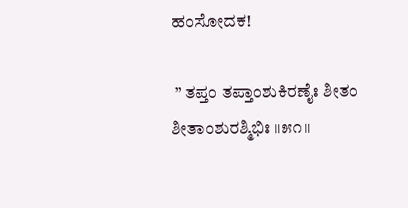ಹಂಸೋದಕ!

 ” ತಪ್ತಂ ತಪ್ತಾಂಶುಕಿರಣೈಃ ಶೀತಂ ಶೀತಾಂಶುರಶ್ಮಿಭಿಃ ॥೫೧॥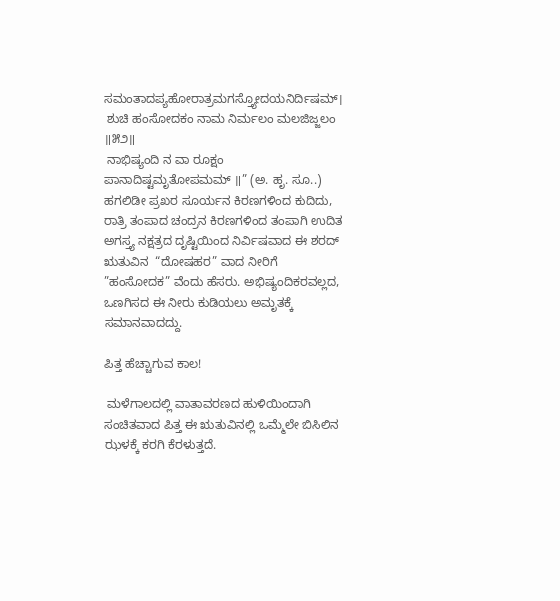ಸಮಂತಾದಪ್ಯಹೋರಾತ್ರಮಗಸ್ತ್ಯೋದಯನಿರ್ದಿಷಮ್।
 ಶುಚಿ ಹಂಸೋದಕಂ ನಾಮ ನಿರ್ಮಲಂ ಮಲಜಿಜ್ಜಲಂ ॥೫೨॥
 ನಾಭಿಷ್ಯಂದಿ ನ ವಾ ರೂಕ್ಷಂ ಪಾನಾದಿಷ್ಟಮೃತೋಪಮಮ್ ॥” (ಅ. ಹೃ. ಸೂ..)
ಹಗಲಿಡೀ ಪ್ರಖರ ಸೂರ್ಯನ ಕಿರಣಗಳಿಂದ ಕುದಿದು, ರಾತ್ರಿ ತಂಪಾದ ಚಂದ್ರನ ಕಿರಣಗಳಿಂದ ತಂಪಾಗಿ ಉದಿತ ಅಗಸ್ತ್ಯ ನಕ್ಷತ್ರದ ದೃಷ್ಟಿಯಿಂದ ನಿರ್ವಿಷವಾದ ಈ ಶರದ್ ಋತುವಿನ  “ದೋಷಹರ” ವಾದ ನೀರಿಗೆ ”ಹಂಸೋದಕ” ವೆಂದು ಹೆಸರು. ಅಭಿಷ್ಯಂದಿಕರವಲ್ಲದ, ಒಣಗಿಸದ ಈ ನೀರು ಕುಡಿಯಲು ಅಮೃತಕ್ಕೆ ಸಮಾನವಾದದ್ದು.

ಪಿತ್ತ ಹೆಚ್ಚಾಗುವ ಕಾಲ!

 ಮಳೆಗಾಲದಲ್ಲಿ ವಾತಾವರಣದ ಹುಳಿಯಿಂದಾಗಿ ಸಂಚಿತವಾದ ಪಿತ್ತ ಈ ಋತುವಿನಲ್ಲಿ ಒಮ್ಮೆಲೇ ಬಿಸಿಲಿನ ಝಳಕ್ಕೆ ಕರಗಿ ಕೆರಳುತ್ತದೆ.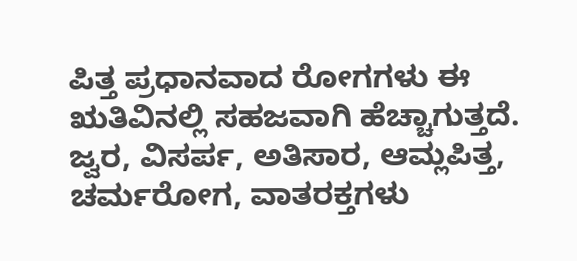ಪಿತ್ತ ಪ್ರಧಾನವಾದ ರೋಗಗಳು ಈ ಋತಿವಿನಲ್ಲಿ ಸಹಜವಾಗಿ ಹೆಚ್ಚಾಗುತ್ತದೆ. ಜ್ವರ, ವಿಸರ್ಪ, ಅತಿಸಾರ, ಆಮ್ಲಪಿತ್ತ, ಚರ್ಮರೋಗ, ವಾತರಕ್ತಗಳು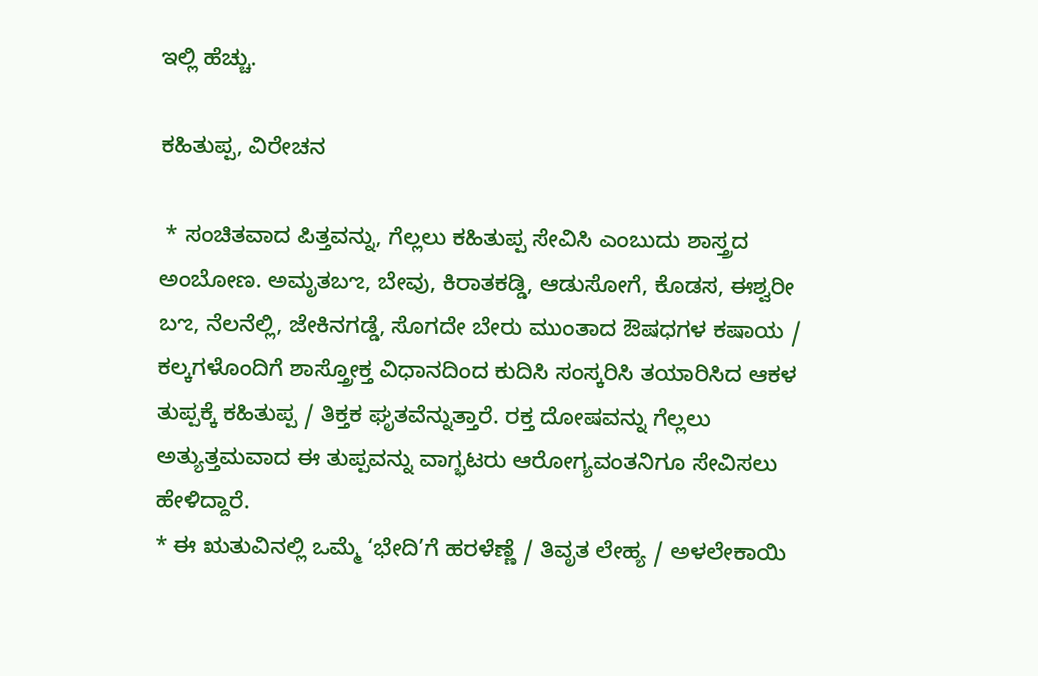ಇಲ್ಲಿ ಹೆಚ್ಚು.

ಕಹಿತುಪ್ಪ, ವಿರೇಚನ

 * ಸಂಚಿತವಾದ ಪಿತ್ತವನ್ನು, ಗೆಲ್ಲಲು ಕಹಿತುಪ್ಪ ಸೇವಿಸಿ ಎಂಬುದು ಶಾಸ್ತ್ರದ ಅಂಬೋಣ. ಅಮೃತಬಌ, ಬೇವು, ಕಿರಾತಕಡ್ಡಿ, ಆಡುಸೋಗೆ, ಕೊಡಸ, ಈಶ್ವರೀ ಬಌ, ನೆಲನೆಲ್ಲಿ, ಜೇಕಿನಗಡ್ಡೆ, ಸೊಗದೇ ಬೇರು ಮುಂತಾದ ಔಷಧಗಳ ಕಷಾಯ / ಕಲ್ಕಗಳೊಂದಿಗೆ ಶಾಸ್ತ್ರೋಕ್ತ ವಿಧಾನದಿಂದ ಕುದಿಸಿ ಸಂಸ್ಕರಿಸಿ ತಯಾರಿಸಿದ ಆಕಳ ತುಪ್ಪಕ್ಕೆ ಕಹಿತುಪ್ಪ / ತಿಕ್ತಕ ಘೃತವೆನ್ನುತ್ತಾರೆ. ರಕ್ತ ದೋಷವನ್ನು ಗೆಲ್ಲಲು ಅತ್ಯುತ್ತಮವಾದ ಈ ತುಪ್ಪವನ್ನು ವಾಗ್ಭಟರು ಆರೋಗ್ಯವಂತನಿಗೂ ಸೇವಿಸಲು ಹೇಳಿದ್ದಾರೆ.
* ಈ ಋತುವಿನಲ್ಲಿ ಒಮ್ಮೆ ‘ಭೇದಿ’ಗೆ ಹರಳೆಣ್ಣೆ / ತಿವೃತ ಲೇಹ್ಯ / ಅಳಲೇಕಾಯಿ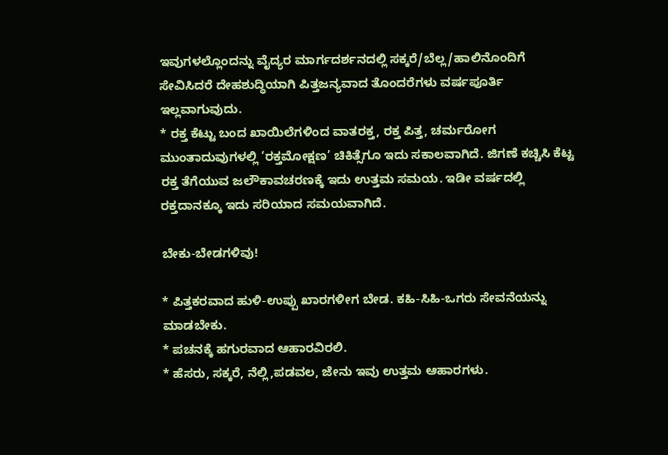ಇವುಗಳಲ್ಲೊಂದನ್ನು ವೈದ್ಯರ ಮಾರ್ಗದರ್ಶನದಲ್ಲಿ ಸಕ್ಕರೆ/ಬೆಲ್ಲ/ಹಾಲಿನೊಂದಿಗೆ ಸೇವಿಸಿದರೆ ದೇಹಶುದ್ಧಿಯಾಗಿ ಪಿತ್ತಜನ್ಯವಾದ ತೊಂದರೆಗಳು ವರ್ಷಪೂರ್ತಿ ಇಲ್ಲವಾಗುವುದು.
* ರಕ್ತ ಕೆಟ್ಟು ಬಂದ ಖಾಯಿಲೆಗಳಿಂದ ವಾತರಕ್ತ, ರಕ್ತ ಪಿತ್ತ, ಚರ್ಮರೋಗ ಮುಂತಾದುವುಗಳಲ್ಲಿ ‘ರಕ್ತಮೋಕ್ಷಣ’ ಚಿಕಿತ್ಸೆಗೂ ಇದು ಸಕಾಲವಾಗಿದೆ. ಜಿಗಣೆ ಕಚ್ಚಿಸಿ ಕೆಟ್ಟ ರಕ್ತ ತೆಗೆಯುವ ಜಲೌಕಾವಚರಣಕ್ಕೆ ಇದು ಉತ್ತಮ ಸಮಯ. ಇಡೀ ವರ್ಷದಲ್ಲಿ ರಕ್ತದಾನಕ್ಕೂ ಇದು ಸರಿಯಾದ ಸಮಯವಾಗಿದೆ.

ಬೇಕು-ಬೇಡಗಳಿವು!

* ಪಿತ್ತಕರವಾದ ಹುಳಿ-ಉಪ್ಪು ಖಾರಗಳೀಗ ಬೇಡ. ಕಹಿ-ಸಿಹಿ-ಒಗರು ಸೇವನೆಯನ್ನು ಮಾಡಬೇಕು.
* ಪಚನಕ್ಕೆ ಹಗುರವಾದ ಆಹಾರವಿರಲಿ.
* ಹೆಸರು, ಸಕ್ಕರೆ, ನೆಲ್ಲಿ,ಪಡವಲ, ಜೇನು ಇವು ಉತ್ತಮ ಆಹಾರಗಳು.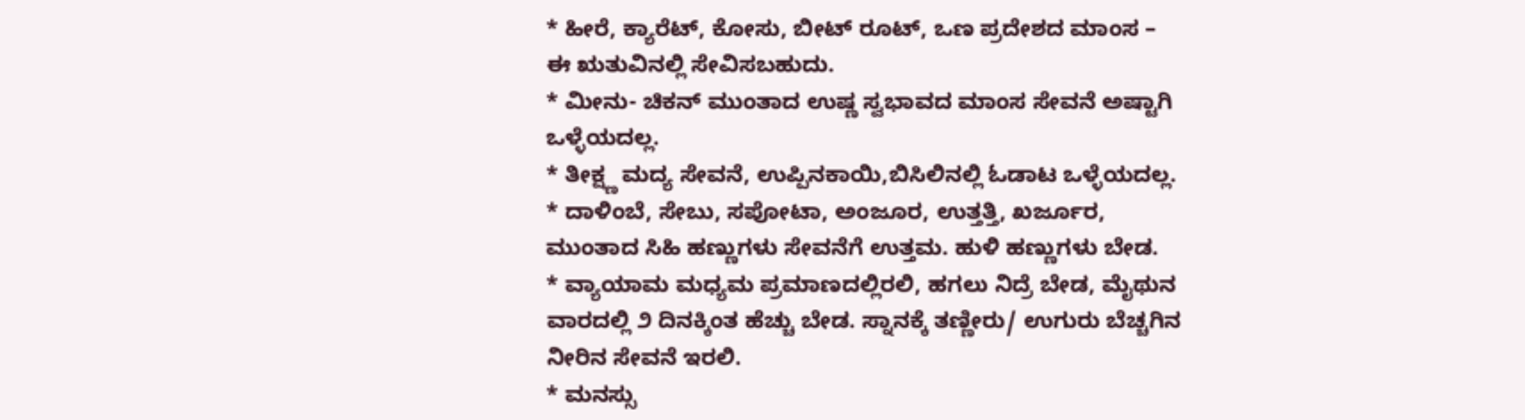* ಹೀರೆ, ಕ್ಯಾರೆಟ್, ಕೋಸು, ಬೀಟ್ ರೂಟ್, ಒಣ ಪ್ರದೇಶದ ಮಾಂಸ – ಈ ಋತುವಿನಲ್ಲಿ ಸೇವಿಸಬಹುದು.
* ಮೀನು- ಚಿಕನ್ ಮುಂತಾದ ಉಷ್ಣ ಸ್ವಭಾವದ ಮಾಂಸ ಸೇವನೆ ಅಷ್ಟಾಗಿ ಒಳ್ಳೆಯದಲ್ಲ.
* ತೀಕ್ಷ್ಣ ಮದ್ಯ ಸೇವನೆ, ಉಪ್ಪಿನಕಾಯಿ,ಬಿಸಿಲಿನಲ್ಲಿ ಓಡಾಟ ಒಳ್ಳೆಯದಲ್ಲ.
* ದಾಳಿಂಬೆ, ಸೇಬು, ಸಪೋಟಾ, ಅಂಜೂರ, ಉತ್ತತ್ತಿ, ಖರ್ಜೂರ, ಮುಂತಾದ ಸಿಹಿ ಹಣ್ಣುಗಳು ಸೇವನೆಗೆ ಉತ್ತಮ. ಹುಳಿ ಹಣ್ಣುಗಳು ಬೇಡ.
* ವ್ಯಾಯಾಮ ಮಧ್ಯಮ ಪ್ರಮಾಣದಲ್ಲಿರಲಿ, ಹಗಲು ನಿದ್ರೆ ಬೇಡ, ಮೈಥುನ ವಾರದಲ್ಲಿ ೨ ದಿನಕ್ಕಿಂತ ಹೆಚ್ಚು ಬೇಡ. ಸ್ನಾನಕ್ಕೆ ತಣ್ಣೀರು/ ಉಗುರು ಬೆಚ್ಚಗಿನ ನೀರಿನ ಸೇವನೆ ಇರಲಿ.
* ಮನಸ್ಸು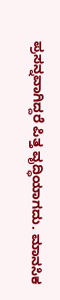ಪ್ರಸನ್ನವಾಗಿದ್ದರೆ ಪಿತ್ತ ವೃದ್ಧಿಯಾಗದು. ಮಾನಸಿಕ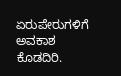ಏರುಪೇರುಗಳಿಗೆ ಅವಕಾಶ ಕೊಡದಿರಿ.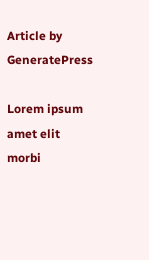Article by GeneratePress

Lorem ipsum amet elit morbi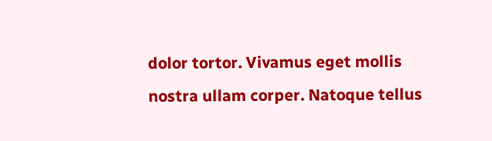dolor tortor. Vivamus eget mollis nostra ullam corper. Natoque tellus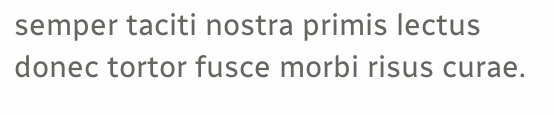semper taciti nostra primis lectus donec tortor fusce morbi risus curae.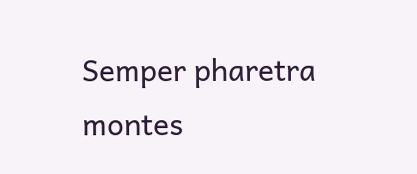Semper pharetra montes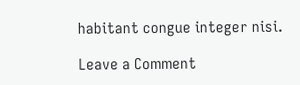habitant congue integer nisi.

Leave a Comment